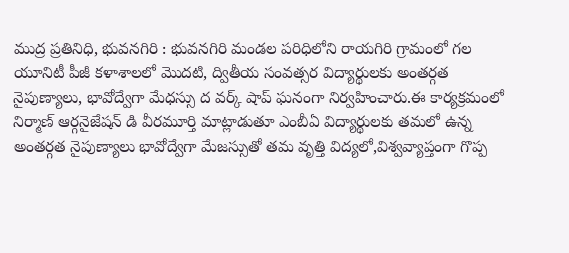ముద్ర ప్రతినిధి, భువనగిరి : భువనగిరి మండల పరిధిలోని రాయగిరి గ్రామంలో గల యూనిటీ పీజీ కళాశాలలో మొదటి, ద్వితీయ సంవత్సర విద్యార్థులకు అంతర్గత నైపుణ్యాలు, భావోద్వేగా మేధస్సు ద వర్క్ షాప్ ఘనంగా నిర్వహించారు.ఈ కార్యక్రమంలో నిర్మాణ్ ఆర్గనైజేషన్ డి వీరమూర్తి మాట్లాడుతూ ఎంబీఏ విద్యార్థులకు తమలో ఉన్న అంతర్గత నైపుణ్యాలు భావోద్వేగా మేజస్సుతో తమ వృత్తి విద్యలో,విశ్వవ్యాప్తంగా గొప్ప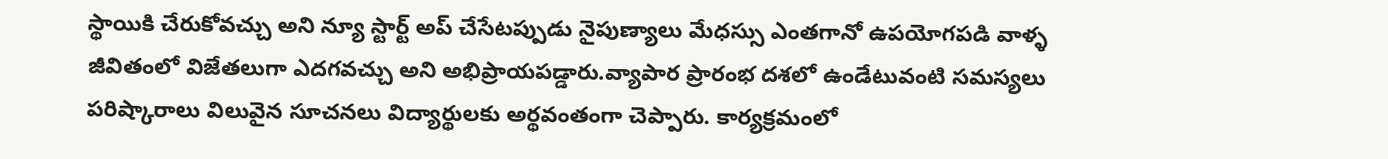స్థాయికి చేరుకోవచ్చు అని న్యూ స్టార్ట్ అప్ చేసేటప్పుడు నైపుణ్యాలు మేధస్సు ఎంతగానో ఉపయోగపడి వాళ్ళ జీవితంలో విజేతలుగా ఎదగవచ్చు అని అభిప్రాయపడ్డారు.వ్యాపార ప్రారంభ దశలో ఉండేటువంటి సమస్యలు పరిష్కారాలు విలువైన సూచనలు విద్యార్థులకు అర్థవంతంగా చెప్పారు. కార్యక్రమంలో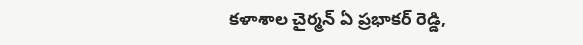కళాశాల చైర్మన్ ఏ ప్రభాకర్ రెడ్డి,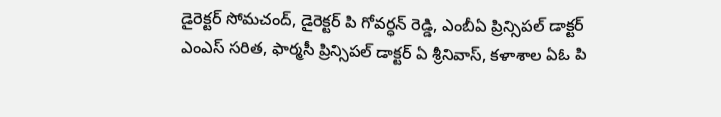డైరెక్టర్ సోమచంద్, డైరెక్టర్ పి గోవర్ధన్ రెడ్డి, ఎంబీఏ ప్రిన్సిపల్ డాక్టర్ ఎంఎస్ సరిత, ఫార్మసీ ప్రిన్సిపల్ డాక్టర్ ఏ శ్రీనివాస్, కళాశాల ఏఓ పి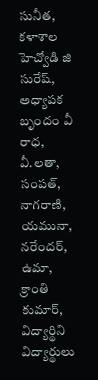సునీత, కళాశాల హెచ్వోడి జి సురేష్, అధ్యాపక బృందం వీ రాధ, వీ.లతా, సంపత్, నాగరాణి, యమునా, నరేందర్, ఉమా, క్రాంతి కుమార్, విద్యార్థిని విద్యార్థులు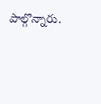పాల్గొన్నారు.